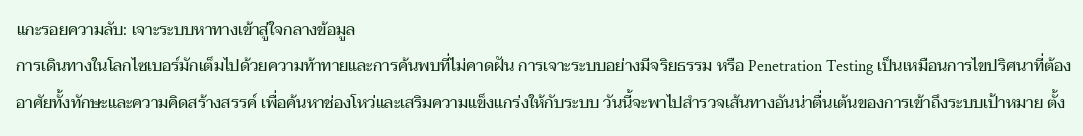แกะรอยความลับ: เจาะระบบหาทางเข้าสู่ใจกลางข้อมูล
การเดินทางในโลกไซเบอร์มักเต็มไปด้วยความท้าทายและการค้นพบที่ไม่คาดฝัน การเจาะระบบอย่างมีจริยธรรม หรือ Penetration Testing เป็นเหมือนการไขปริศนาที่ต้องอาศัยทั้งทักษะและความคิดสร้างสรรค์ เพื่อค้นหาช่องโหว่และเสริมความแข็งแกร่งให้กับระบบ วันนี้จะพาไปสำรวจเส้นทางอันน่าตื่นเต้นของการเข้าถึงระบบเป้าหมาย ตั้ง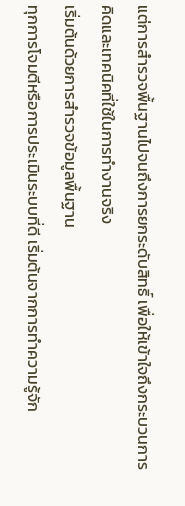แต่การสำรวจพื้นฐานไปจนถึงการยกระดับสิทธิ์ เพื่อให้เข้าใจถึงกระบวนการคิดและเทคนิคที่ใช้ในการทำงานจริง
เริ่มต้นด้วยการสำรวจข้อมูลพื้นฐาน
ทุกการโจมตีหรือการประเมินระบบที่ดี เริ่มต้นจากการทำความรู้จัก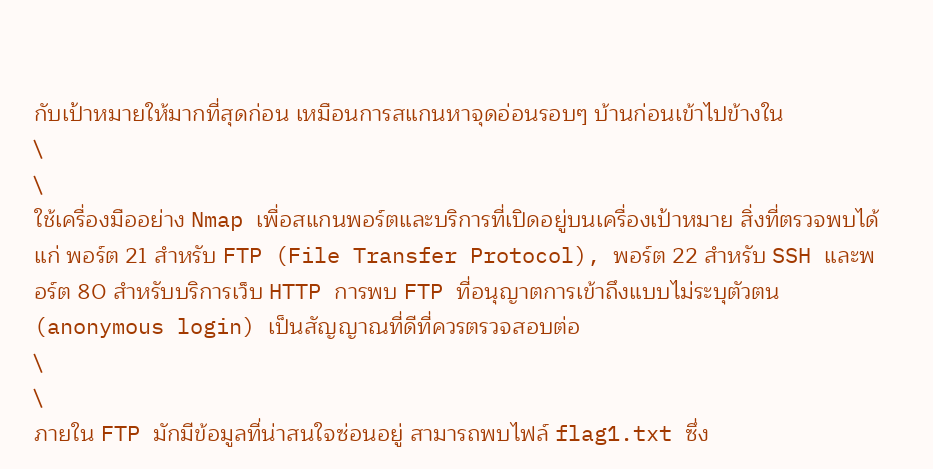กับเป้าหมายให้มากที่สุดก่อน เหมือนการสแกนหาจุดอ่อนรอบๆ บ้านก่อนเข้าไปข้างใน
\
\
ใช้เครื่องมืออย่าง Nmap เพื่อสแกนพอร์ตและบริการที่เปิดอยู่บนเครื่องเป้าหมาย สิ่งที่ตรวจพบได้แก่ พอร์ต 21 สำหรับ FTP (File Transfer Protocol), พอร์ต 22 สำหรับ SSH และพอร์ต 80 สำหรับบริการเว็บ HTTP การพบ FTP ที่อนุญาตการเข้าถึงแบบไม่ระบุตัวตน (anonymous login) เป็นสัญญาณที่ดีที่ควรตรวจสอบต่อ
\
\
ภายใน FTP มักมีข้อมูลที่น่าสนใจซ่อนอยู่ สามารถพบไฟล์ flag1.txt ซึ่ง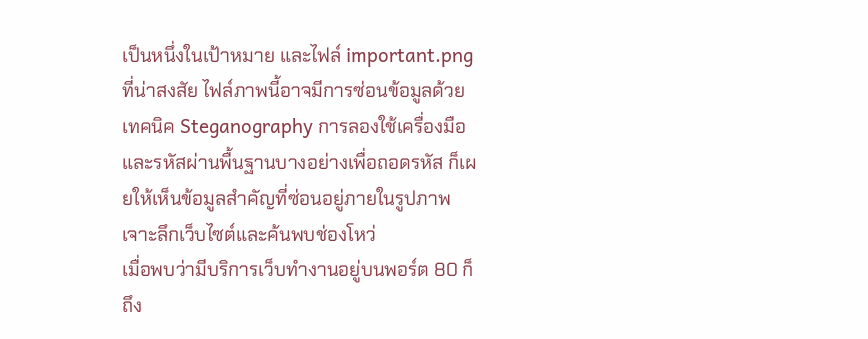เป็นหนึ่งในเป้าหมาย และไฟล์ important.png ที่น่าสงสัย ไฟล์ภาพนี้อาจมีการซ่อนข้อมูลด้วยเทคนิค Steganography การลองใช้เครื่องมือและรหัสผ่านพื้นฐานบางอย่างเพื่อถอดรหัส ก็เผยให้เห็นข้อมูลสำคัญที่ซ่อนอยู่ภายในรูปภาพ
เจาะลึกเว็บไซต์และค้นพบช่องโหว่
เมื่อพบว่ามีบริการเว็บทำงานอยู่บนพอร์ต 80 ก็ถึง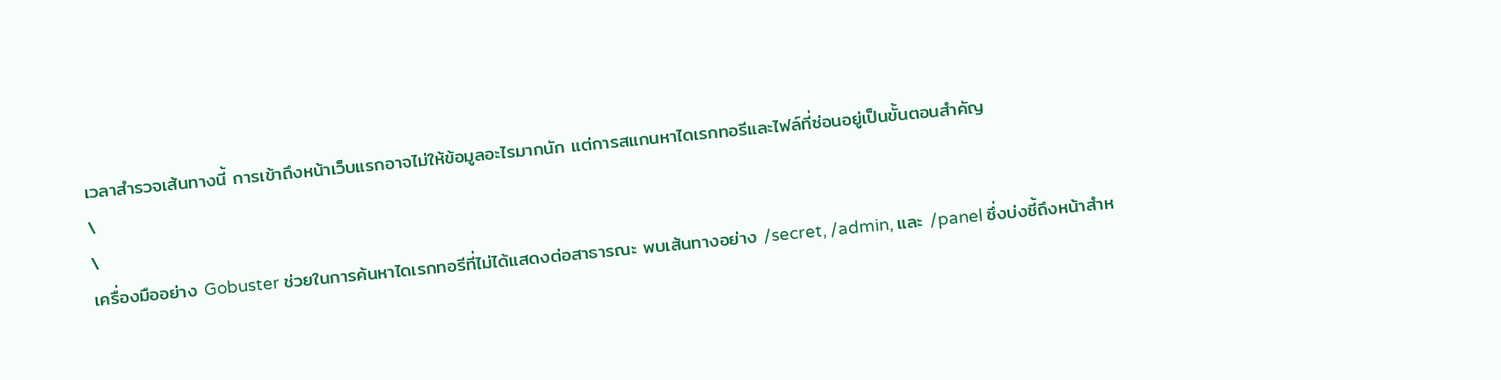เวลาสำรวจเส้นทางนี้ การเข้าถึงหน้าเว็บแรกอาจไม่ให้ข้อมูลอะไรมากนัก แต่การสแกนหาไดเรกทอรีและไฟล์ที่ซ่อนอยู่เป็นขั้นตอนสำคัญ
\
\
เครื่องมืออย่าง Gobuster ช่วยในการค้นหาไดเรกทอรีที่ไม่ได้แสดงต่อสาธารณะ พบเส้นทางอย่าง /secret, /admin, และ /panel ซึ่งบ่งชี้ถึงหน้าสำห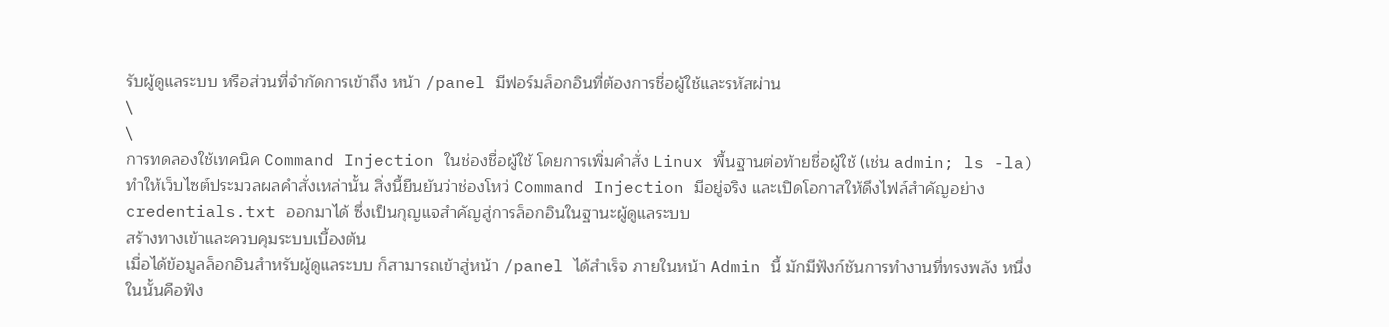รับผู้ดูแลระบบ หรือส่วนที่จำกัดการเข้าถึง หน้า /panel มีฟอร์มล็อกอินที่ต้องการชื่อผู้ใช้และรหัสผ่าน
\
\
การทดลองใช้เทคนิค Command Injection ในช่องชื่อผู้ใช้ โดยการเพิ่มคำสั่ง Linux พื้นฐานต่อท้ายชื่อผู้ใช้ (เช่น admin; ls -la) ทำให้เว็บไซต์ประมวลผลคำสั่งเหล่านั้น สิ่งนี้ยืนยันว่าช่องโหว่ Command Injection มีอยู่จริง และเปิดโอกาสให้ดึงไฟล์สำคัญอย่าง credentials.txt ออกมาได้ ซึ่งเป็นกุญแจสำคัญสู่การล็อกอินในฐานะผู้ดูแลระบบ
สร้างทางเข้าและควบคุมระบบเบื้องต้น
เมื่อได้ข้อมูลล็อกอินสำหรับผู้ดูแลระบบ ก็สามารถเข้าสู่หน้า /panel ได้สำเร็จ ภายในหน้า Admin นี้ มักมีฟังก์ชันการทำงานที่ทรงพลัง หนึ่งในนั้นคือฟัง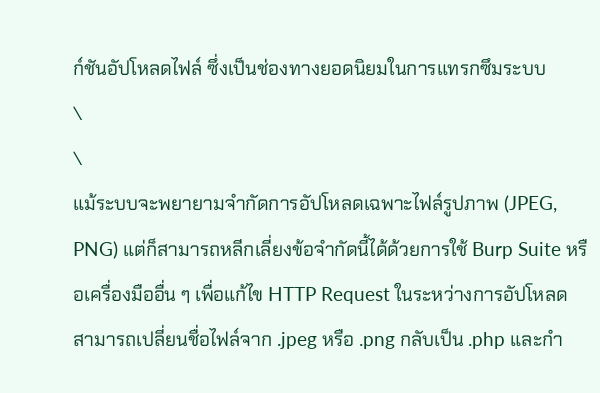ก์ชันอัปโหลดไฟล์ ซึ่งเป็นช่องทางยอดนิยมในการแทรกซึมระบบ
\
\
แม้ระบบจะพยายามจำกัดการอัปโหลดเฉพาะไฟล์รูปภาพ (JPEG, PNG) แต่ก็สามารถหลีกเลี่ยงข้อจำกัดนี้ได้ด้วยการใช้ Burp Suite หรือเครื่องมืออื่น ๆ เพื่อแก้ไข HTTP Request ในระหว่างการอัปโหลด สามารถเปลี่ยนชื่อไฟล์จาก .jpeg หรือ .png กลับเป็น .php และกำ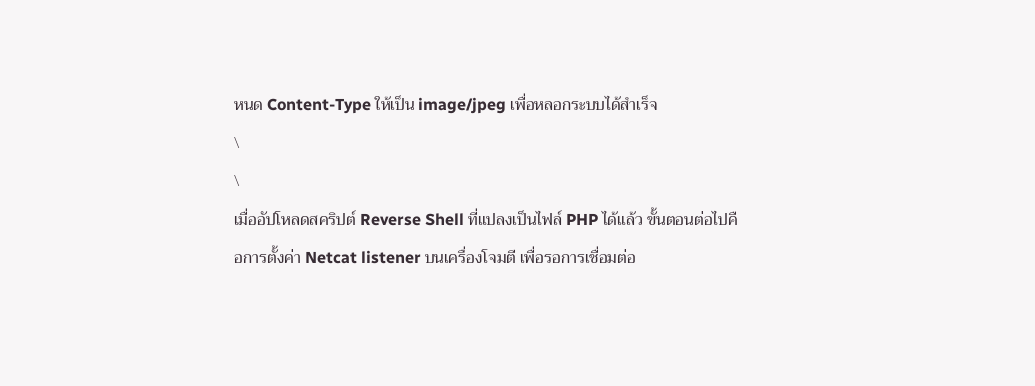หนด Content-Type ให้เป็น image/jpeg เพื่อหลอกระบบได้สำเร็จ
\
\
เมื่ออัปโหลดสคริปต์ Reverse Shell ที่แปลงเป็นไฟล์ PHP ได้แล้ว ขั้นตอนต่อไปคือการตั้งค่า Netcat listener บนเครื่องโจมตี เพื่อรอการเชื่อมต่อ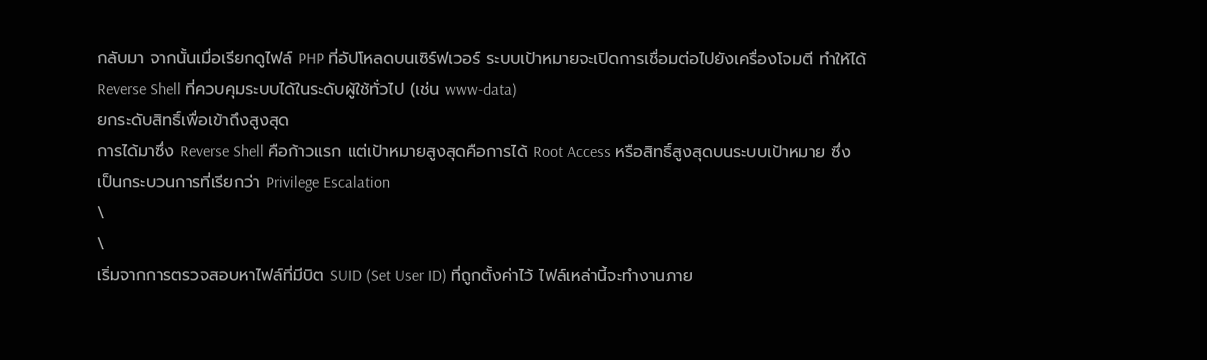กลับมา จากนั้นเมื่อเรียกดูไฟล์ PHP ที่อัปโหลดบนเซิร์ฟเวอร์ ระบบเป้าหมายจะเปิดการเชื่อมต่อไปยังเครื่องโจมตี ทำให้ได้ Reverse Shell ที่ควบคุมระบบได้ในระดับผู้ใช้ทั่วไป (เช่น www-data)
ยกระดับสิทธิ์เพื่อเข้าถึงสูงสุด
การได้มาซึ่ง Reverse Shell คือก้าวแรก แต่เป้าหมายสูงสุดคือการได้ Root Access หรือสิทธิ์สูงสุดบนระบบเป้าหมาย ซึ่งเป็นกระบวนการที่เรียกว่า Privilege Escalation
\
\
เริ่มจากการตรวจสอบหาไฟล์ที่มีบิต SUID (Set User ID) ที่ถูกตั้งค่าไว้ ไฟล์เหล่านี้จะทำงานภาย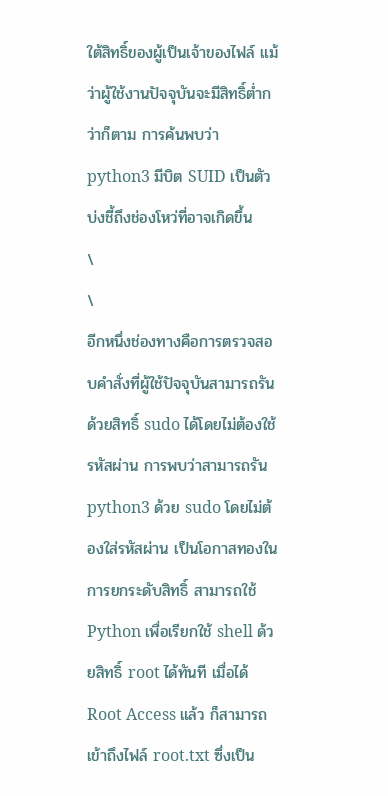ใต้สิทธิ์ของผู้เป็นเจ้าของไฟล์ แม้ว่าผู้ใช้งานปัจจุบันจะมีสิทธิ์ต่ำกว่าก็ตาม การค้นพบว่า python3 มีบิต SUID เป็นตัวบ่งชี้ถึงช่องโหว่ที่อาจเกิดขึ้น
\
\
อีกหนึ่งช่องทางคือการตรวจสอบคำสั่งที่ผู้ใช้ปัจจุบันสามารถรันด้วยสิทธิ์ sudo ได้โดยไม่ต้องใช้รหัสผ่าน การพบว่าสามารถรัน python3 ด้วย sudo โดยไม่ต้องใส่รหัสผ่าน เป็นโอกาสทองในการยกระดับสิทธิ์ สามารถใช้ Python เพื่อเรียกใช้ shell ด้วยสิทธิ์ root ได้ทันที เมื่อได้ Root Access แล้ว ก็สามารถเข้าถึงไฟล์ root.txt ซึ่งเป็น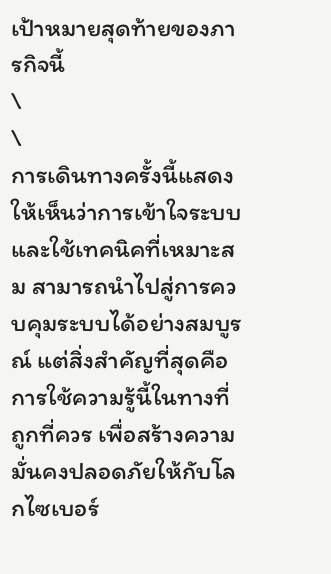เป้าหมายสุดท้ายของภารกิจนี้
\
\
การเดินทางครั้งนี้แสดงให้เห็นว่าการเข้าใจระบบและใช้เทคนิคที่เหมาะสม สามารถนำไปสู่การควบคุมระบบได้อย่างสมบูรณ์ แต่สิ่งสำคัญที่สุดคือการใช้ความรู้นี้ในทางที่ถูกที่ควร เพื่อสร้างความมั่นคงปลอดภัยให้กับโลกไซเบอร์